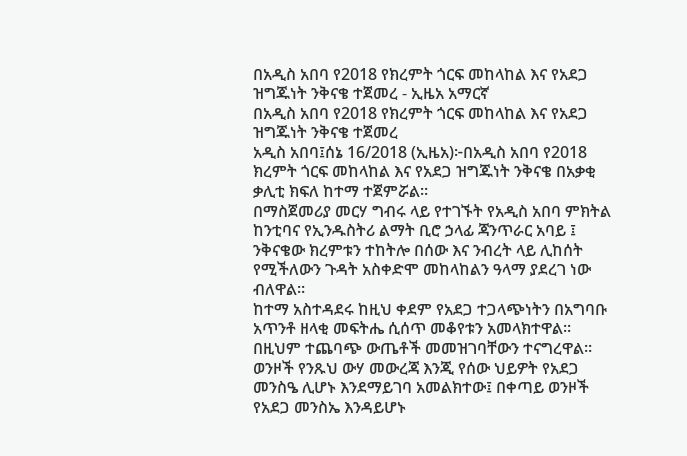በአዲስ አበባ የ2018 የክረምት ጎርፍ መከላከል እና የአደጋ ዝግጁነት ንቅናቄ ተጀመረ - ኢዜአ አማርኛ
በአዲስ አበባ የ2018 የክረምት ጎርፍ መከላከል እና የአደጋ ዝግጁነት ንቅናቄ ተጀመረ
አዲስ አበባ፤ሰኔ 16/2018 (ኢዜአ)፦በአዲስ አበባ የ2018 ክረምት ጎርፍ መከላከል እና የአደጋ ዝግጁነት ንቅናቄ በአቃቂ ቃሊቲ ክፍለ ከተማ ተጀምሯል።
በማስጀመሪያ መርሃ ግብሩ ላይ የተገኙት የአዲስ አበባ ምክትል ከንቲባና የኢንዱስትሪ ልማት ቢሮ ኃላፊ ጃንጥራር አባይ ፤ ንቅናቄው ክረምቱን ተከትሎ በሰው እና ንብረት ላይ ሊከሰት የሚችለውን ጉዳት አስቀድሞ መከላከልን ዓላማ ያደረገ ነው ብለዋል።
ከተማ አስተዳደሩ ከዚህ ቀደም የአደጋ ተጋላጭነትን በአግባቡ አጥንቶ ዘላቂ መፍትሔ ሲሰጥ መቆየቱን አመላክተዋል።
በዚህም ተጨባጭ ውጤቶች መመዝገባቸውን ተናግረዋል።
ወንዞች የንጹህ ውሃ መውረጃ እንጂ የሰው ህይዎት የአደጋ መንስዔ ሊሆኑ እንደማይገባ አመልክተው፤ በቀጣይ ወንዞች የአደጋ መንስኤ እንዳይሆኑ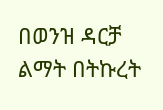በወንዝ ዳርቻ ልማት በትኩረት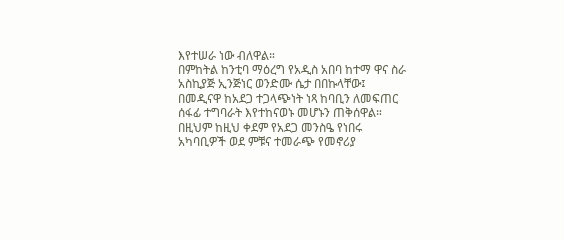እየተሠራ ነው ብለዋል።
በምከትል ከንቲባ ማዕረግ የአዲስ አበባ ከተማ ዋና ስራ አስኪያጅ ኢንጅነር ወንድሙ ሴታ በበኩላቸው፤ በመዲናዋ ከአደጋ ተጋላጭነት ነጻ ከባቢን ለመፍጠር ሰፋፊ ተግባራት እየተከናወኑ መሆኑን ጠቅሰዋል።
በዚህም ከዚህ ቀደም የአደጋ መንስዔ የነበሩ አካባቢዎች ወደ ምቹና ተመራጭ የመኖሪያ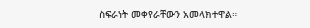ስፍራነት መቀየራቸውን አመላክተዋል።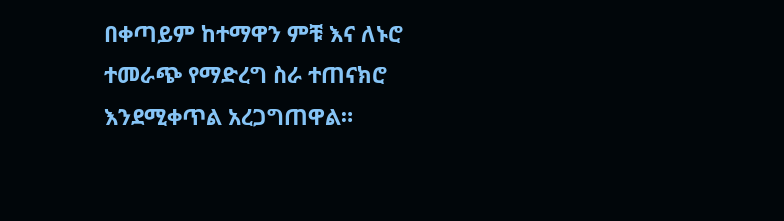በቀጣይም ከተማዋን ምቹ እና ለኑሮ ተመራጭ የማድረግ ስራ ተጠናክሮ እንደሚቀጥል አረጋግጠዋል።